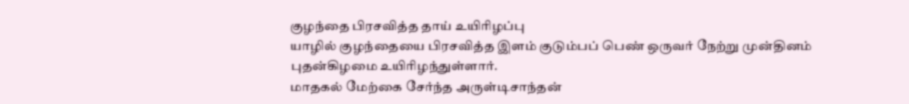குழந்தை பிரசவித்த தாய் உயிரிழப்பு
யாழில் குழந்தையை பிரசவித்த இளம் குடும்பப் பெண் ஒருவர் நேற்று முன்தினம் புதன்கிழமை உயிரிழந்துள்ளார்.
மாதகல் மேற்கை சேர்ந்த அருள்டிசாந்தன்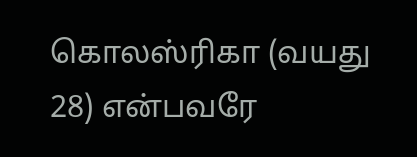கொலஸ்ரிகா (வயது 28) என்பவரே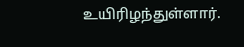உயிரிழந்துள்ளார்.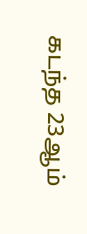கடந்த 23ஆம்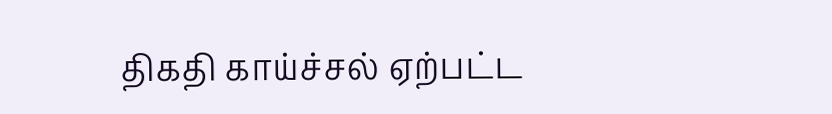திகதி காய்ச்சல் ஏற்பட்ட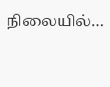நிலையில்…